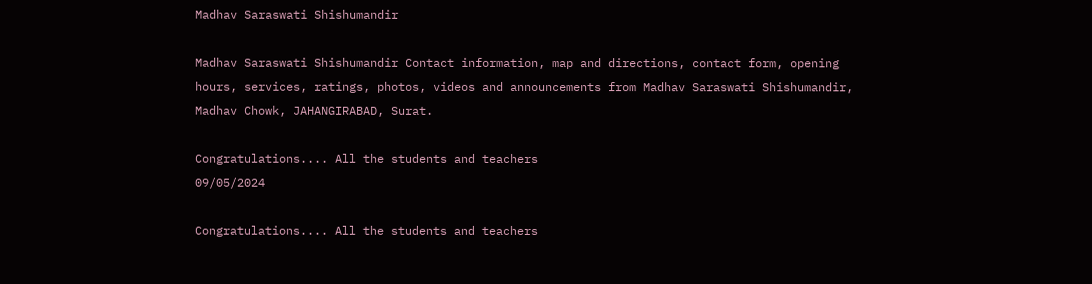Madhav Saraswati Shishumandir

Madhav Saraswati Shishumandir Contact information, map and directions, contact form, opening hours, services, ratings, photos, videos and announcements from Madhav Saraswati Shishumandir, Madhav Chowk, JAHANGIRABAD, Surat.

Congratulations.... All the students and teachers
09/05/2024

Congratulations.... All the students and teachers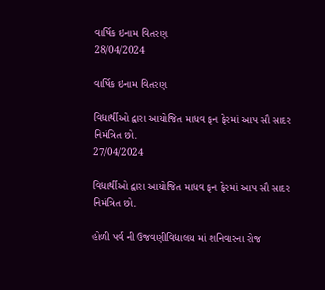વાર્ષિક ઇનામ વિતરણ
28/04/2024

વાર્ષિક ઇનામ વિતરણ

વિદ્યાર્થીઓ દ્વારા આયોજિત માધવ ફન ફેરમાં આપ સૌ સાદર નિમંત્રિત છો.
27/04/2024

વિદ્યાર્થીઓ દ્વારા આયોજિત માધવ ફન ફેરમાં આપ સૌ સાદર નિમંત્રિત છો.

હોળી પર્વ ની ઉજવણીવિદ્યાલય માં શનિવારના રોજ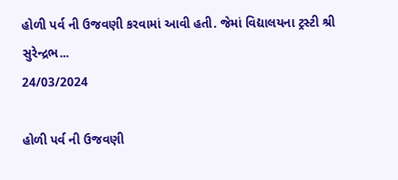હોળી પર્વ ની ઉજવણી કરવામાં આવી હતી. જેમાં વિદ્યાલયના ટ્રસ્ટી શ્રી સુરેન્દ્રભ...
24/03/2024

હોળી પર્વ ની ઉજવણી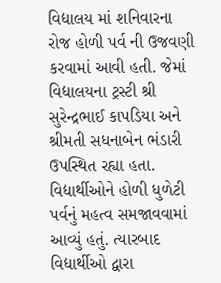વિદ્યાલય માં શનિવારના રોજ હોળી પર્વ ની ઉજવણી કરવામાં આવી હતી. જેમાં વિદ્યાલયના ટ્રસ્ટી શ્રી સુરેન્દ્રભાઈ કાપડિયા અને શ્રીમતી સધનાબેન ભંડારી ઉપસ્થિત રહ્યા હતા. વિદ્યાર્થીઓને હોળી ધુળેટી પર્વનું મહત્વ સમજાવવામાં આવ્યું હતું. ત્યારબાદ વિદ્યાર્થીઓ દ્વારા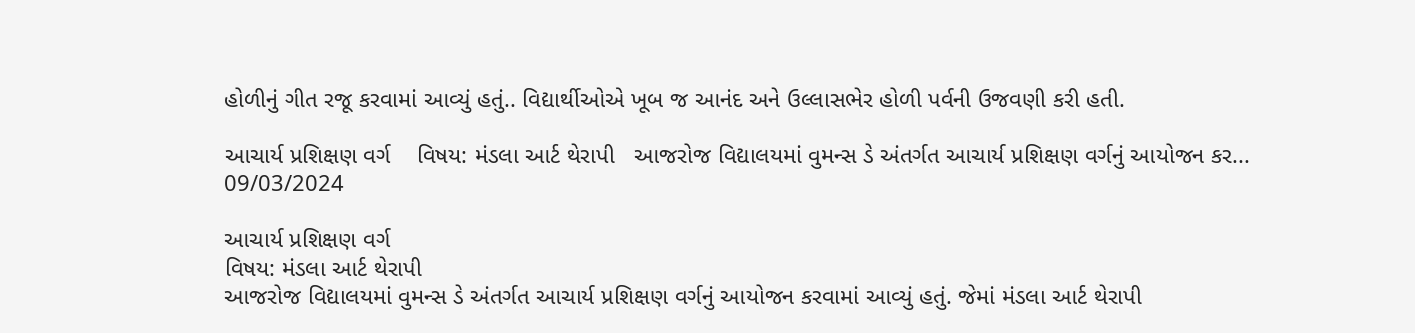હોળીનું ગીત રજૂ કરવામાં આવ્યું હતું.. વિદ્યાર્થીઓએ ખૂબ જ આનંદ અને ઉલ્લાસભેર હોળી પર્વની ઉજવણી કરી હતી.

આચાર્ય પ્રશિક્ષણ વર્ગ    વિષય: મંડલા આર્ટ થેરાપી   આજરોજ વિદ્યાલયમાં વુમન્સ ડે અંતર્ગત આચાર્ય પ્રશિક્ષણ વર્ગનું આયોજન કર...
09/03/2024

આચાર્ય પ્રશિક્ષણ વર્ગ
વિષય: મંડલા આર્ટ થેરાપી
આજરોજ વિદ્યાલયમાં વુમન્સ ડે અંતર્ગત આચાર્ય પ્રશિક્ષણ વર્ગનું આયોજન કરવામાં આવ્યું હતું. જેમાં મંડલા આર્ટ થેરાપી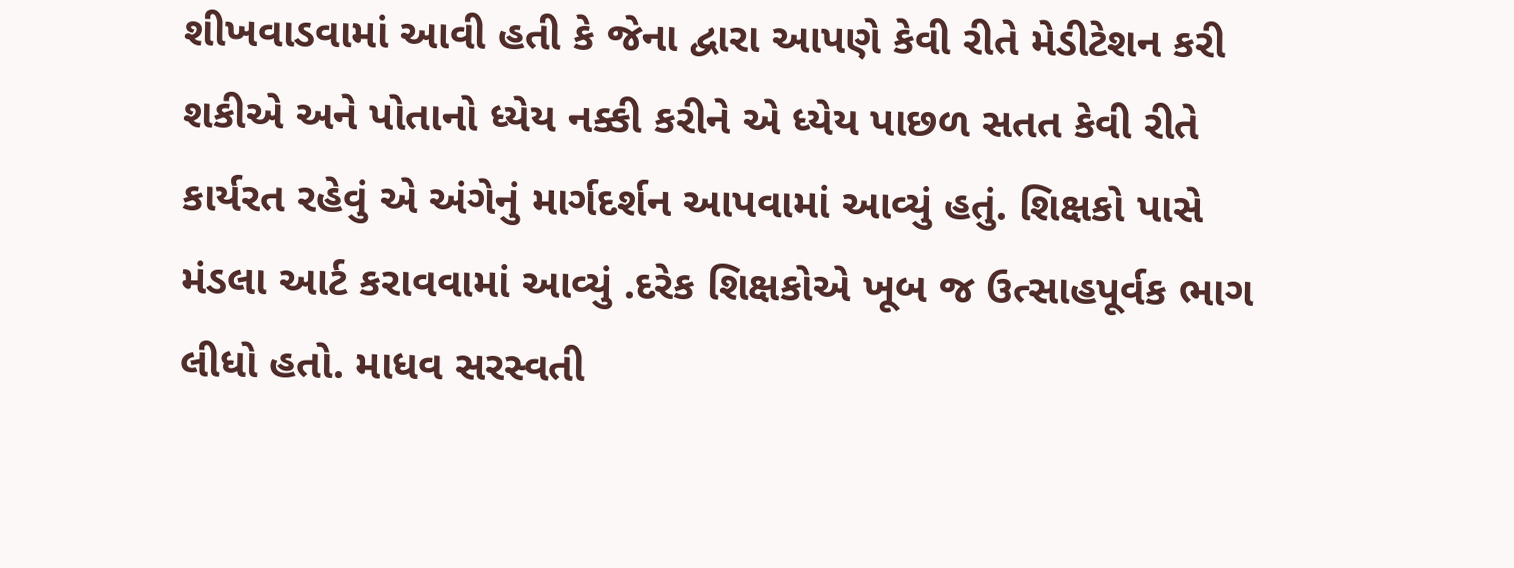શીખવાડવામાં આવી હતી કે જેના દ્વારા આપણે કેવી રીતે મેડીટેશન કરી શકીએ અને પોતાનો ધ્યેય નક્કી કરીને એ ધ્યેય પાછળ સતત કેવી રીતે કાર્યરત રહેવું એ અંગેનું માર્ગદર્શન આપવામાં આવ્યું હતું. શિક્ષકો પાસે મંડલા આર્ટ કરાવવામાં આવ્યું .દરેક શિક્ષકોએ ખૂબ જ ઉત્સાહપૂર્વક ભાગ લીધો હતો. માધવ સરસ્વતી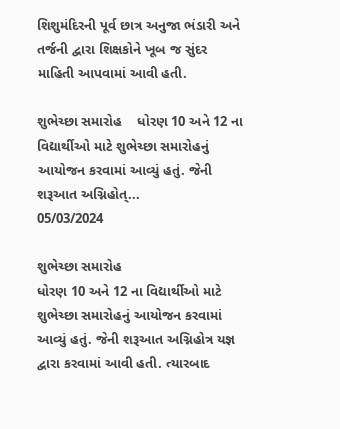શિશુમંદિરની પૂર્વ છાત્ર અનુજા ભંડારી અને તર્જની દ્વારા શિક્ષકોને ખૂબ જ સુંદર માહિતી આપવામાં આવી હતી.

શુભેચ્છા સમારોહ    ધોરણ 10 અને 12 ના વિદ્યાર્થીઓ માટે શુભેચ્છા સમારોહનું આયોજન કરવામાં આવ્યું હતું. જેની શરૂઆત અગ્નિહોત્...
05/03/2024

શુભેચ્છા સમારોહ
ધોરણ 10 અને 12 ના વિદ્યાર્થીઓ માટે શુભેચ્છા સમારોહનું આયોજન કરવામાં આવ્યું હતું. જેની શરૂઆત અગ્નિહોત્ર યજ્ઞ દ્વારા કરવામાં આવી હતી. ત્યારબાદ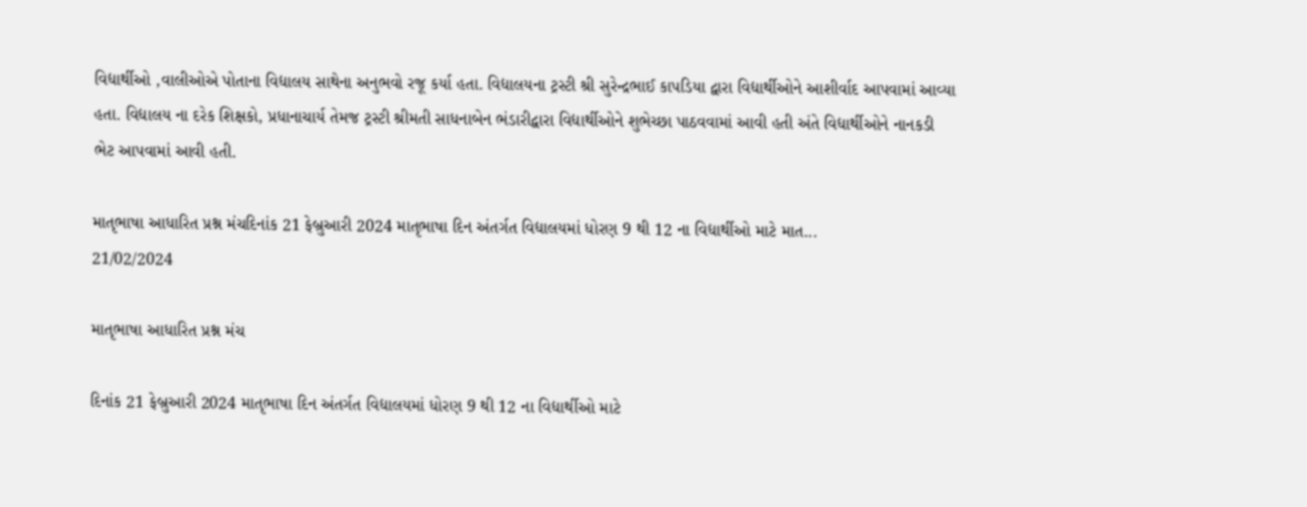વિદ્યાર્થીઓ ,વાલીઓએ પોતાના વિદ્યાલય સાથેના અનુભવો રજૂ કર્યા હતા. વિદ્યાલયના ટ્રસ્ટી શ્રી સુરેન્દ્રભાઈ કાપડિયા દ્વારા વિદ્યાર્થીઓને આશીર્વાદ આપવામાં આવ્યા હતા. વિદ્યાલય ના દરેક શિક્ષકો, પ્રધાનાચાર્ય તેમજ ટ્રસ્ટી શ્રીમતી સાધનાબેન ભંડારીદ્વારા વિદ્યાર્થીઓને શુભેચ્છા પાઠવવામાં આવી હતી અંતે વિદ્યાર્થીઓને નાનકડી ભેટ આપવામાં આવી હતી.

માતૃભાષા આધારિત પ્રશ્ન મંચદિનાંક 21 ફેબ્રુઆરી 2024 માતૃભાષા દિન અંતર્ગત વિદ્યાલયમાં ધોરણ 9 થી 12 ના વિદ્યાર્થીઓ માટે માત...
21/02/2024

માતૃભાષા આધારિત પ્રશ્ન મંચ

દિનાંક 21 ફેબ્રુઆરી 2024 માતૃભાષા દિન અંતર્ગત વિદ્યાલયમાં ધોરણ 9 થી 12 ના વિદ્યાર્થીઓ માટે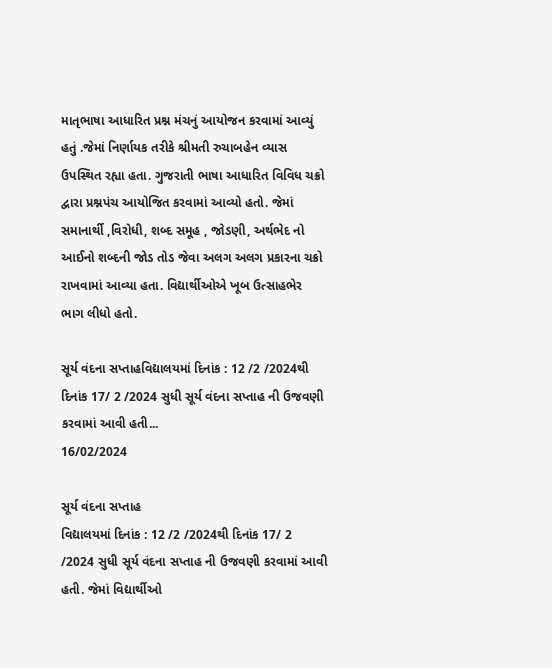માતૃભાષા આધારિત પ્રશ્ન મંચનું આયોજન કરવામાં આવ્યું હતું .જેમાં નિર્ણાયક તરીકે શ્રીમતી રુચાબહેન વ્યાસ ઉપસ્થિત રહ્યા હતા. ગુજરાતી ભાષા આધારિત વિવિધ ચક્રો દ્વારા પ્રશ્નપંચ આયોજિત કરવામાં આવ્યો હતો. જેમાં સમાનાર્થી ,વિરોધી, શબ્દ સમૂહ , જોડણી, અર્થભેદ નો આઈનો શબ્દની જોડ તોડ જેવા અલગ અલગ પ્રકારના ચક્રો રાખવામાં આવ્યા હતા. વિદ્યાર્થીઓએ ખૂબ ઉત્સાહભેર ભાગ લીધો હતો.

સૂર્ય વંદના સપ્તાહવિદ્યાલયમાં દિનાંક : 12 /2 /2024થી દિનાંક 17/ 2 /2024 સુધી સૂર્ય વંદના સપ્તાહ ની ઉજવણી કરવામાં આવી હતી...
16/02/2024

સૂર્ય વંદના સપ્તાહ
વિદ્યાલયમાં દિનાંક : 12 /2 /2024થી દિનાંક 17/ 2 /2024 સુધી સૂર્ય વંદના સપ્તાહ ની ઉજવણી કરવામાં આવી હતી. જેમાં વિદ્યાર્થીઓ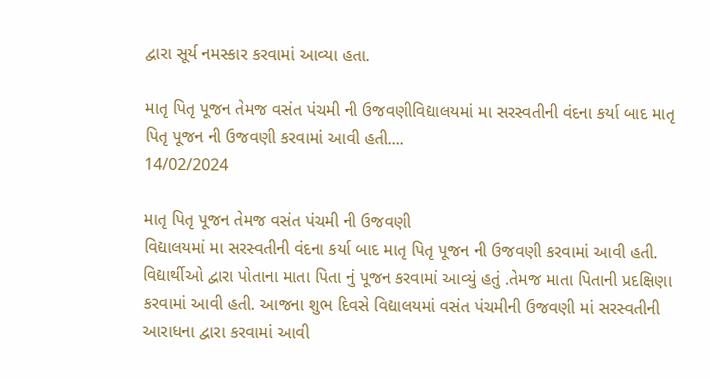દ્વારા સૂર્ય નમસ્કાર કરવામાં આવ્યા હતા.

માતૃ પિતૃ પૂજન તેમજ વસંત પંચમી ની ઉજવણીવિદ્યાલયમાં મા સરસ્વતીની વંદના કર્યા બાદ માતૃ પિતૃ પૂજન ની ઉજવણી કરવામાં આવી હતી....
14/02/2024

માતૃ પિતૃ પૂજન તેમજ વસંત પંચમી ની ઉજવણી
વિદ્યાલયમાં મા સરસ્વતીની વંદના કર્યા બાદ માતૃ પિતૃ પૂજન ની ઉજવણી કરવામાં આવી હતી. વિદ્યાર્થીઓ દ્વારા પોતાના માતા પિતા નું પૂજન કરવામાં આવ્યું હતું .તેમજ માતા પિતાની પ્રદક્ષિણા કરવામાં આવી હતી. આજના શુભ દિવસે વિદ્યાલયમાં વસંત પંચમીની ઉજવણી માં સરસ્વતીની આરાધના દ્વારા કરવામાં આવી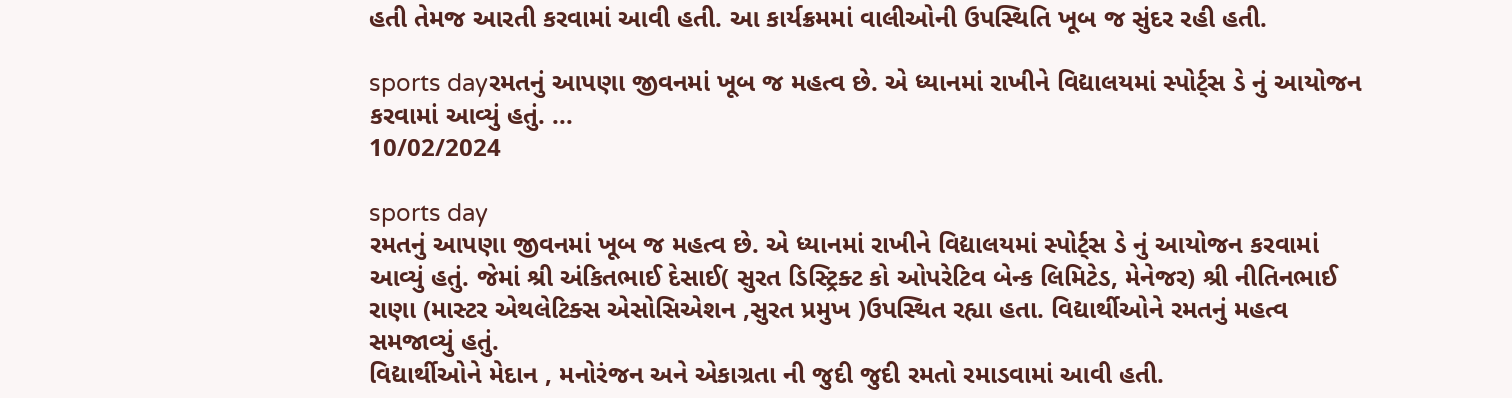હતી તેમજ આરતી કરવામાં આવી હતી. આ કાર્યક્રમમાં વાલીઓની ઉપસ્થિતિ ખૂબ જ સુંદર રહી હતી.

sports dayરમતનું આપણા જીવનમાં ખૂબ જ મહત્વ છે. એ ધ્યાનમાં રાખીને વિદ્યાલયમાં સ્પોર્ટ્સ ડે નું આયોજન કરવામાં આવ્યું હતું. ...
10/02/2024

sports day
રમતનું આપણા જીવનમાં ખૂબ જ મહત્વ છે. એ ધ્યાનમાં રાખીને વિદ્યાલયમાં સ્પોર્ટ્સ ડે નું આયોજન કરવામાં આવ્યું હતું. જેમાં શ્રી અંકિતભાઈ દેસાઈ( સુરત ડિસ્ટ્રિક્ટ કો ઓપરેટિવ બેન્ક લિમિટેડ, મેનેજર) શ્રી નીતિનભાઈ રાણા (માસ્ટર એથલેટિક્સ એસોસિએશન ,સુરત પ્રમુખ )ઉપસ્થિત રહ્યા હતા. વિદ્યાર્થીઓને રમતનું મહત્વ સમજાવ્યું હતું.
વિદ્યાર્થીઓને મેદાન , મનોરંજન અને એકાગ્રતા ની જુદી જુદી રમતો રમાડવામાં આવી હતી.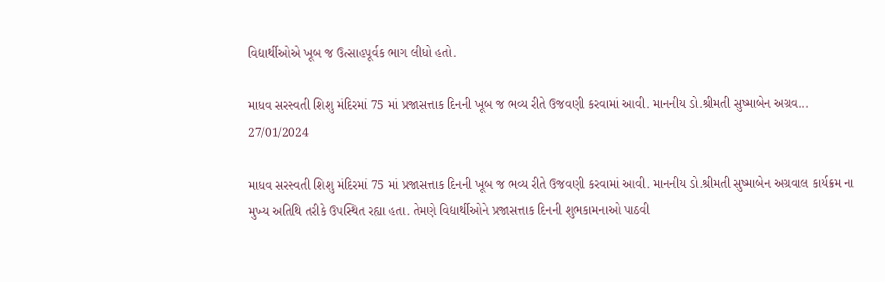વિદ્યાર્થીઓએ ખૂબ જ ઉત્સાહપૂર્વક ભાગ લીધો હતો.

માધવ સરસ્વતી શિશુ મંદિરમાં 75 માં પ્રજાસત્તાક દિનની ખૂબ જ ભવ્ય રીતે ઉજવણી કરવામાં આવી. માનનીય ડો.શ્રીમતી સુષ્માબેન અગ્રવ...
27/01/2024

માધવ સરસ્વતી શિશુ મંદિરમાં 75 માં પ્રજાસત્તાક દિનની ખૂબ જ ભવ્ય રીતે ઉજવણી કરવામાં આવી. માનનીય ડો.શ્રીમતી સુષ્માબેન અગ્રવાલ કાર્યક્રમ ના મુખ્ય અતિથિ તરીકે ઉપસ્થિત રહ્યા હતા. તેમણે વિદ્યાર્થીઓને પ્રજાસત્તાક દિનની શુભકામનાઓ પાઠવી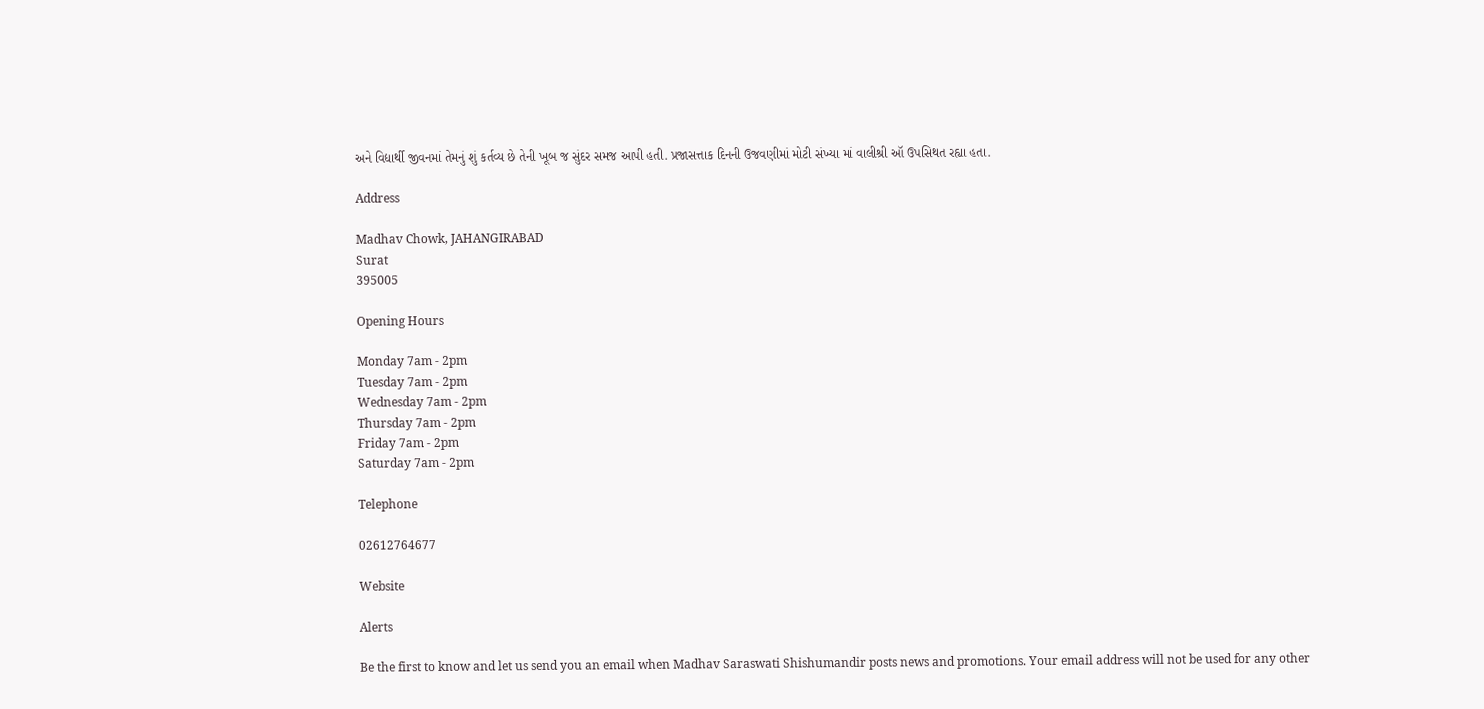અને વિદ્યાર્થી જીવનમાં તેમનું શું કર્તવ્ય છે તેની ખૂબ જ સુંદર સમજ આપી હતી. પ્રજાસત્તાક દિનની ઉજવણીમાં મોટી સંખ્યા માં વાલીશ્રી ઑ ઉપસિથત રહ્યા હતા.

Address

Madhav Chowk, JAHANGIRABAD
Surat
395005

Opening Hours

Monday 7am - 2pm
Tuesday 7am - 2pm
Wednesday 7am - 2pm
Thursday 7am - 2pm
Friday 7am - 2pm
Saturday 7am - 2pm

Telephone

02612764677

Website

Alerts

Be the first to know and let us send you an email when Madhav Saraswati Shishumandir posts news and promotions. Your email address will not be used for any other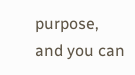purpose, and you can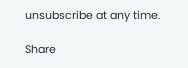unsubscribe at any time.

Share